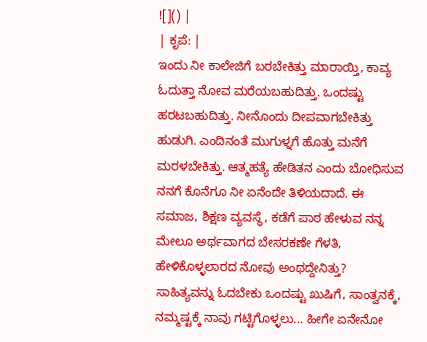![]() |
| ಕೃಪೆ: |
ಇಂದು ನೀ ಕಾಲೇಜಿಗೆ ಬರಬೇಕಿತ್ತು ಮಾರಾಯ್ತಿ, ಕಾವ್ಯ ಓದುತ್ತಾ ನೋವ ಮರೆಯಬಹುದಿತ್ತು. ಒಂದಷ್ಟು ಹರಟಬಹುದಿತ್ತು. ನೀನೊಂದು ದೀಪವಾಗಬೇಕಿತ್ತು ಹುಡುಗಿ. ಎಂದಿನಂತೆ ಮುಗುಳ್ನಗೆ ಹೊತ್ತು ಮನೆಗೆ ಮರಳಬೇಕಿತ್ತು. ಆತ್ಮಹತ್ಯೆ ಹೇಡಿತನ ಎಂದು ಬೋಧಿಸುವ ನನಗೆ ಕೊನೆಗೂ ನೀ ಏನೆಂದೇ ತಿಳಿಯದಾದೆ. ಈ ಸಮಾಜ, ಶಿಕ್ಷಣ ವ್ಯವಸ್ಥೆ, ಕಡೆಗೆ ಪಾಠ ಹೇಳುವ ನನ್ನ ಮೇಲೂ ಅರ್ಥವಾಗದ ಬೇಸರಕಣೇ ಗೆಳತಿ, ಹೇಳಿಕೊಳ್ಳಲಾರದ ನೋವು ಅಂಥದ್ದೇನಿತ್ತು?
ಸಾಹಿತ್ಯವನ್ನು ಓದಬೇಕು ಒಂದಷ್ಟು ಖುಷಿಗೆ, ಸಾಂತ್ವನಕ್ಕೆ, ನಮ್ಮಷ್ಟಕ್ಕೆ ನಾವು ಗಟ್ಟಿಗೊಳ್ಳಲು... ಹೀಗೇ ಏನೇನೋ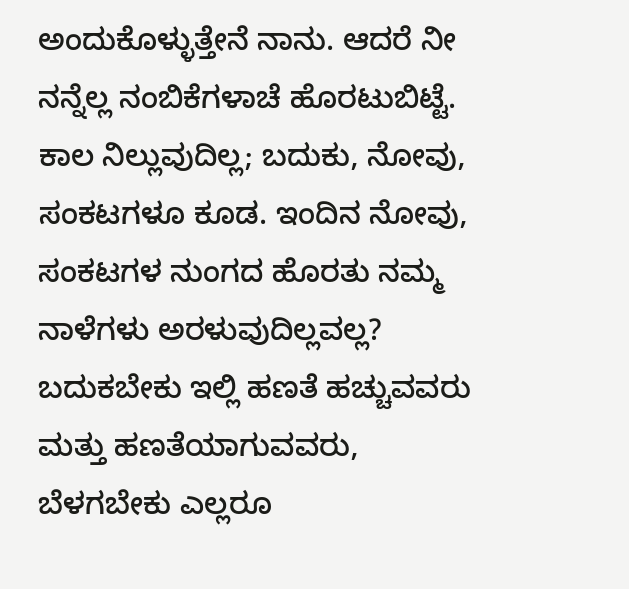ಅಂದುಕೊಳ್ಳುತ್ತೇನೆ ನಾನು. ಆದರೆ ನೀ ನನ್ನೆಲ್ಲ ನಂಬಿಕೆಗಳಾಚೆ ಹೊರಟುಬಿಟ್ಟೆ. ಕಾಲ ನಿಲ್ಲುವುದಿಲ್ಲ; ಬದುಕು, ನೋವು, ಸಂಕಟಗಳೂ ಕೂಡ. ಇಂದಿನ ನೋವು, ಸಂಕಟಗಳ ನುಂಗದ ಹೊರತು ನಮ್ಮ ನಾಳೆಗಳು ಅರಳುವುದಿಲ್ಲವಲ್ಲ? ಬದುಕಬೇಕು ಇಲ್ಲಿ ಹಣತೆ ಹಚ್ಚುವವರು ಮತ್ತು ಹಣತೆಯಾಗುವವರು, ಬೆಳಗಬೇಕು ಎಲ್ಲರೂ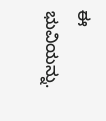ಈ ಭುವಿಯನ್ನು.